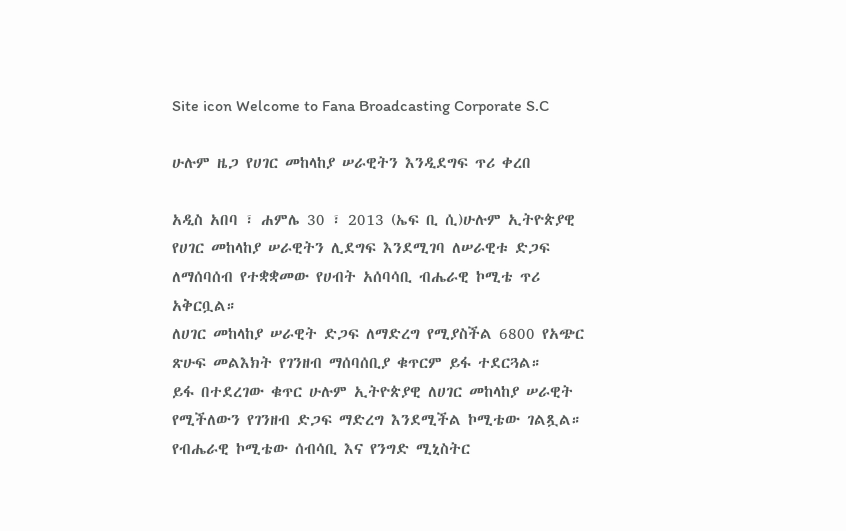Site icon Welcome to Fana Broadcasting Corporate S.C

ሁሉም ዜጋ የሀገር መከላከያ ሠራዊትን እንዲደግፍ ጥሪ ቀረበ

አዲስ አበባ ፣ ሐምሌ 30 ፣ 2013 (ኤፍ ቢ ሲ)ሁሉም ኢትዮጵያዊ የሀገር መከላከያ ሠራዊትን ሊደግፍ እንደሚገባ ለሠራዊቱ ድጋፍ ለማሰባሰብ የተቋቋመው የሀብት አሰባሳቢ ብሔራዊ ኮሚቴ ጥሪ አቅርቧል።
ለሀገር መከላከያ ሠራዊት ድጋፍ ለማድረግ የሚያስችል 6800 የአጭር ጽሁፍ መልእክት የገንዘብ ማሰባሰቢያ ቁጥርም ይፋ ተደርጓል።
ይፋ በተደረገው ቁጥር ሁሉም ኢትዮጵያዊ ለሀገር መከላከያ ሠራዊት የሚችለውን የገንዘብ ድጋፍ ማድረግ እንደሚችል ኮሚቴው ገልጿል።
የብሔራዊ ኮሚቴው ሰብሳቢ እና የንግድ ሚኒስትር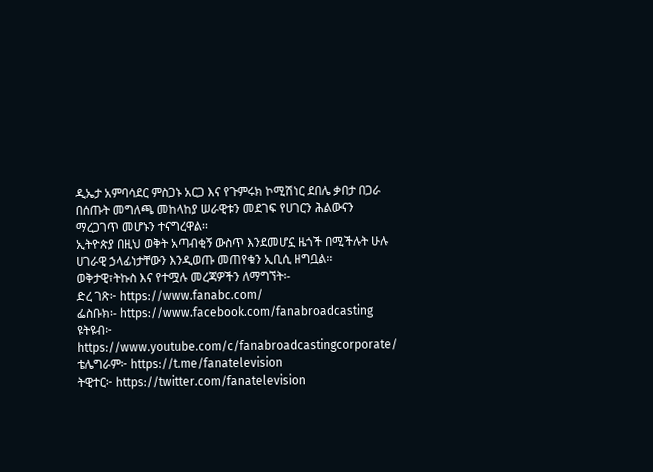ዲኤታ አምባሳደር ምስጋኑ አርጋ እና የጉምሩክ ኮሚሽነር ደበሌ ቃበታ በጋራ በሰጡት መግለጫ መከላከያ ሠራዊቱን መደገፍ የሀገርን ሕልውናን ማረጋገጥ መሆኑን ተናግረዋል፡፡
ኢትዮጵያ በዚህ ወቅት አጣብቂኝ ውስጥ እንደመሆኗ ዜጎች በሚችሉት ሁሉ ሀገራዊ ኃላፊነታቸውን እንዲወጡ መጠየቁን ኢቢሲ ዘግቧል፡፡
ወቅታዊ፣ትኩስ እና የተሟሉ መረጃዎችን ለማግኘት፡-
ድረ ገጽ፦ https://www.fanabc.com/
ፌስቡክ፡- https://www.facebook.com/fanabroadcasting
ዩትዩብ፦ https://www.youtube.com/c/fanabroadcastingcorporate/
ቴሌግራም፦ https://t.me/fanatelevision
ትዊተር፦ https://twitter.com/fanatelevision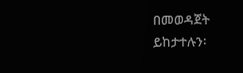በመወዳጀት ይከታተሉን፡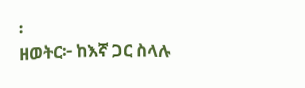፡
ዘወትር፦ ከእኛ ጋር ስላሉ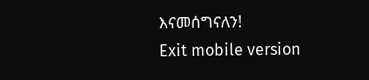እናመሰግናለን!
Exit mobile version